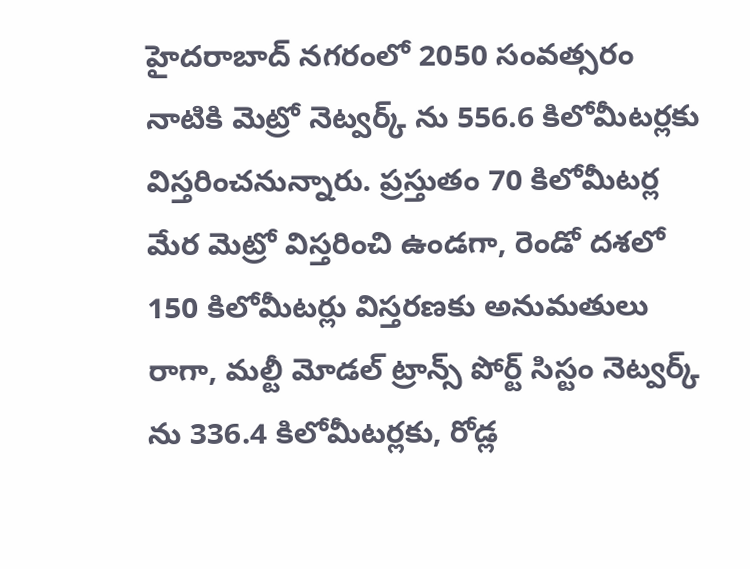హైదరాబాద్ నగరంలో 2050 సంవత్సరం నాటికి మెట్రో నెట్వర్క్ ను 556.6 కిలోమీటర్లకు విస్తరించనున్నారు. ప్రస్తుతం 70 కిలోమీటర్ల మేర మెట్రో విస్తరించి ఉండగా, రెండో దశలో 150 కిలోమీటర్లు విస్తరణకు అనుమతులు రాగా, మల్టీ మోడల్ ట్రాన్స్ పోర్ట్ సిస్టం నెట్వర్క్ ను 336.4 కిలోమీటర్లకు, రోడ్ల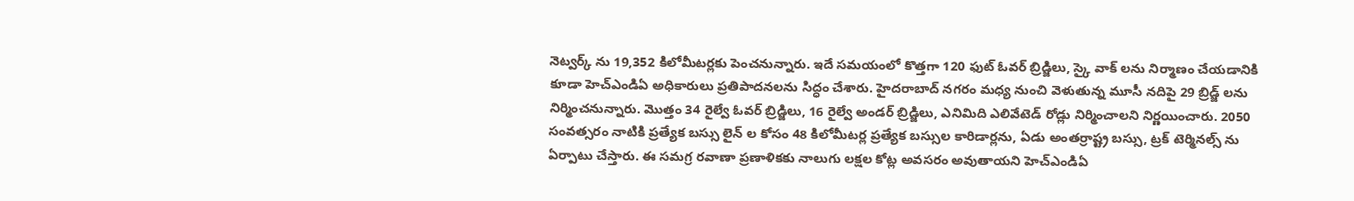నెట్వర్క్ ను 19,352 కిలోమీటర్లకు పెంచనున్నారు. ఇదే సమయంలో కొత్తగా 120 ఫుట్ ఓవర్ బ్రిడ్జిలు, స్కై వాక్ లను నిర్మాణం చేయడానికి కూడా హెచ్ఎండిఏ అధికారులు ప్రతిపాదనలను సిద్ధం చేశారు. హైదరాబాద్ నగరం మధ్య నుంచి వెళుతున్న మూసీ నదిపై 29 బ్రిడ్జ్ లను నిర్మించనున్నారు. మొత్తం 34 రైల్వే ఓవర్ బ్రిడ్జిలు, 16 రైల్వే అండర్ బ్రిడ్జిలు, ఎనిమిది ఎలివేటెడ్ రోడ్లు నిర్మించాలని నిర్ణయించారు. 2050 సంవత్సరం నాటికి ప్రత్యేక బస్సు లైన్ ల కోసం 48 కిలోమీటర్ల ప్రత్యేక బస్సుల కారిడార్లను, ఏడు అంతర్రాష్ట్ర బస్సు, ట్రక్ టెర్మినల్స్ ను ఏర్పాటు చేస్తారు. ఈ సమగ్ర రవాణా ప్రణాళికకు నాలుగు లక్షల కోట్ల అవసరం అవుతాయని హెచ్ఎండిఏ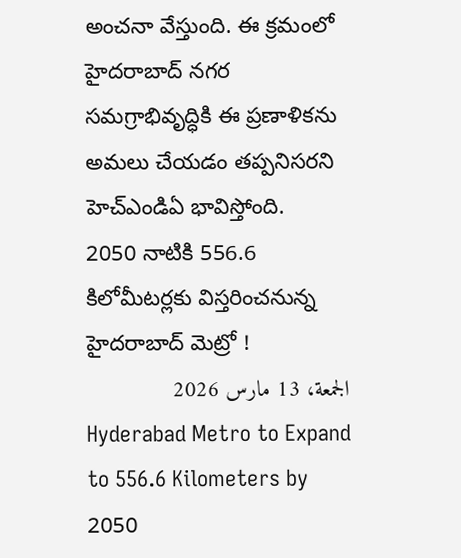అంచనా వేస్తుంది. ఈ క్రమంలో హైదరాబాద్ నగర సమగ్రాభివృద్ధికి ఈ ప్రణాళికను అమలు చేయడం తప్పనిసరని హెచ్ఎండిఏ భావిస్తోంది.
2050 నాటికి 556.6 కిలోమీటర్లకు విస్తరించనున్న హైదరాబాద్ మెట్రో !
الجمعة، 13 مارس 2026
Hyderabad Metro to Expand to 556.6 Kilometers by 2050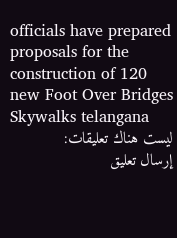officials have prepared proposals for the construction of 120 new Foot Over Bridges Skywalks telangana
ليست هناك تعليقات:
إرسال تعليق